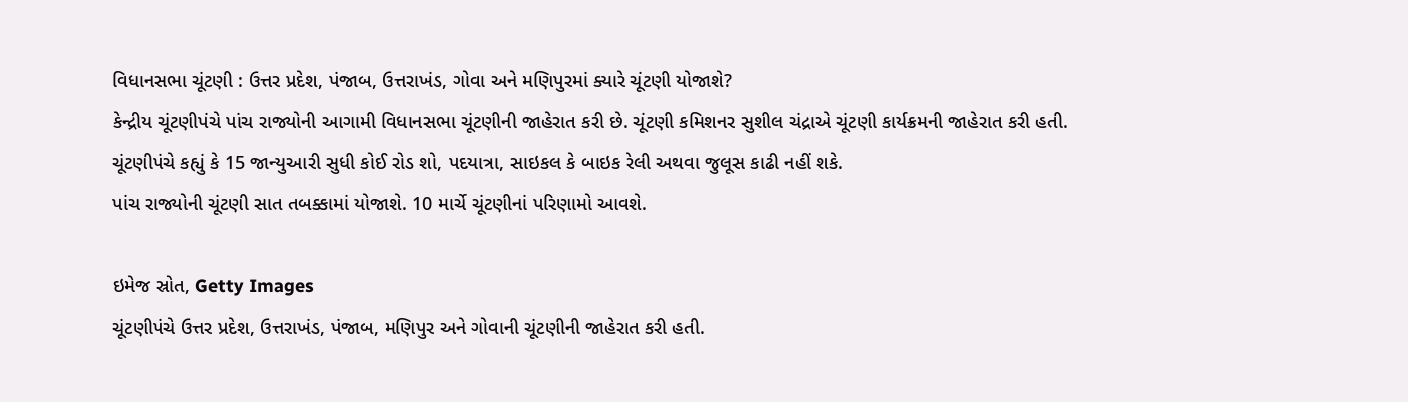વિધાનસભા ચૂંટણી : ઉત્તર પ્રદેશ, પંજાબ, ઉત્તરાખંડ, ગોવા અને મણિપુરમાં ક્યારે ચૂંટણી યોજાશે?
કેન્દ્રીય ચૂંટણીપંચે પાંચ રાજ્યોની આગામી વિધાનસભા ચૂંટણીની જાહેરાત કરી છે. ચૂંટણી કમિશનર સુશીલ ચંદ્રાએ ચૂંટણી કાર્યક્રમની જાહેરાત કરી હતી.
ચૂંટણીપંચે કહ્યું કે 15 જાન્યુઆરી સુધી કોઈ રોડ શો, પદયાત્રા, સાઇકલ કે બાઇક રેલી અથવા જુલૂસ કાઢી નહીં શકે.
પાંચ રાજ્યોની ચૂંટણી સાત તબક્કામાં યોજાશે. 10 માર્ચે ચૂંટણીનાં પરિણામો આવશે.

ઇમેજ સ્રોત, Getty Images
ચૂંટણીપંચે ઉત્તર પ્રદેશ, ઉત્તરાખંડ, પંજાબ, મણિપુર અને ગોવાની ચૂંટણીની જાહેરાત કરી હતી.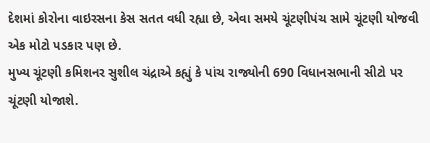દેશમાં કોરોના વાઇરસના કેસ સતત વધી રહ્યા છે, એવા સમયે ચૂંટણીપંચ સામે ચૂંટણી યોજવી એક મોટો પડકાર પણ છે.
મુખ્ય ચૂંટણી કમિશનર સુશીલ ચંદ્રાએ કહ્યું કે પાંચ રાજ્યોની 690 વિધાનસભાની સીટો પર ચૂંટણી યોજાશે.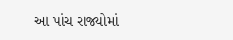આ પાંચ રાજ્યોમાં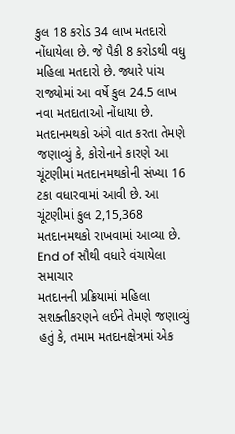કુલ 18 કરોડ 34 લાખ મતદારો નોંધાયેલા છે. જે પૈકી 8 કરોડથી વધુ મહિલા મતદારો છે. જ્યારે પાંચ રાજ્યોમાં આ વર્ષે કુલ 24.5 લાખ નવા મતદાતાઓ નોંધાયા છે.
મતદાનમથકો અંગે વાત કરતા તેમણે જણાવ્યું કે, કોરોનાને કારણે આ ચૂંટણીમાં મતદાનમથકોની સંખ્યા 16 ટકા વધારવામાં આવી છે. આ ચૂંટણીમાં કુલ 2,15,368 મતદાનમથકો રાખવામાં આવ્યા છે.
End of સૌથી વધારે વંચાયેલા સમાચાર
મતદાનની પ્રક્રિયામાં મહિલા સશક્તીકરણને લઈને તેમણે જણાવ્યું હતું કે, તમામ મતદાનક્ષેત્રમાં એક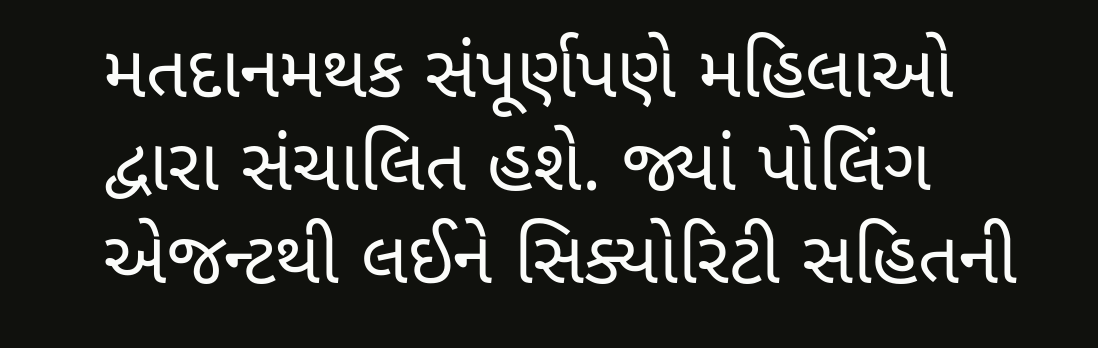મતદાનમથક સંપૂર્ણપણે મહિલાઓ દ્વારા સંચાલિત હશે. જ્યાં પોલિંગ એજન્ટથી લઈને સિક્યોરિટી સહિતની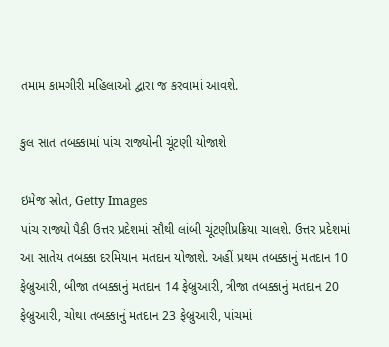તમામ કામગીરી મહિલાઓ દ્વારા જ કરવામાં આવશે.

કુલ સાત તબક્કામાં પાંચ રાજ્યોની ચૂંટણી યોજાશે

ઇમેજ સ્રોત, Getty Images
પાંચ રાજ્યો પૈકી ઉત્તર પ્રદેશમાં સૌથી લાંબી ચૂંટણીપ્રક્રિયા ચાલશે. ઉત્તર પ્રદેશમાં આ સાતેય તબક્કા દરમિયાન મતદાન યોજાશે. અહીં પ્રથમ તબક્કાનું મતદાન 10 ફેબ્રુઆરી, બીજા તબક્કાનું મતદાન 14 ફેબ્રુઆરી, ત્રીજા તબક્કાનું મતદાન 20 ફેબ્રુઆરી, ચોથા તબક્કાનું મતદાન 23 ફેબ્રુઆરી, પાંચમાં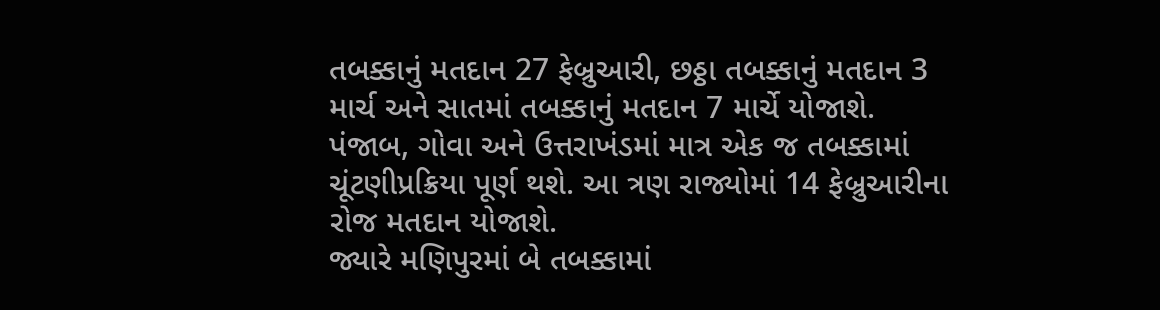તબક્કાનું મતદાન 27 ફેબ્રુઆરી, છઠ્ઠા તબક્કાનું મતદાન 3 માર્ચ અને સાતમાં તબક્કાનું મતદાન 7 માર્ચે યોજાશે.
પંજાબ, ગોવા અને ઉત્તરાખંડમાં માત્ર એક જ તબક્કામાં ચૂંટણીપ્રક્રિયા પૂર્ણ થશે. આ ત્રણ રાજ્યોમાં 14 ફેબ્રુઆરીના રોજ મતદાન યોજાશે.
જ્યારે મણિપુરમાં બે તબક્કામાં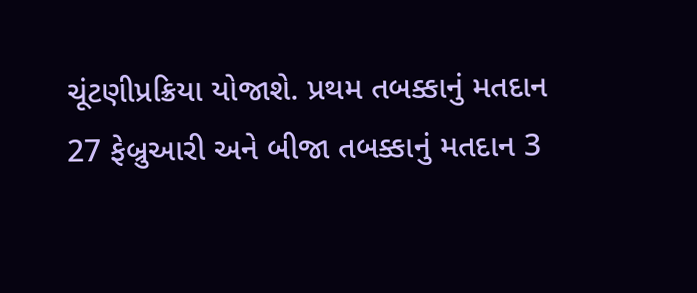ચૂંટણીપ્રક્રિયા યોજાશે. પ્રથમ તબક્કાનું મતદાન 27 ફેબ્રુઆરી અને બીજા તબક્કાનું મતદાન 3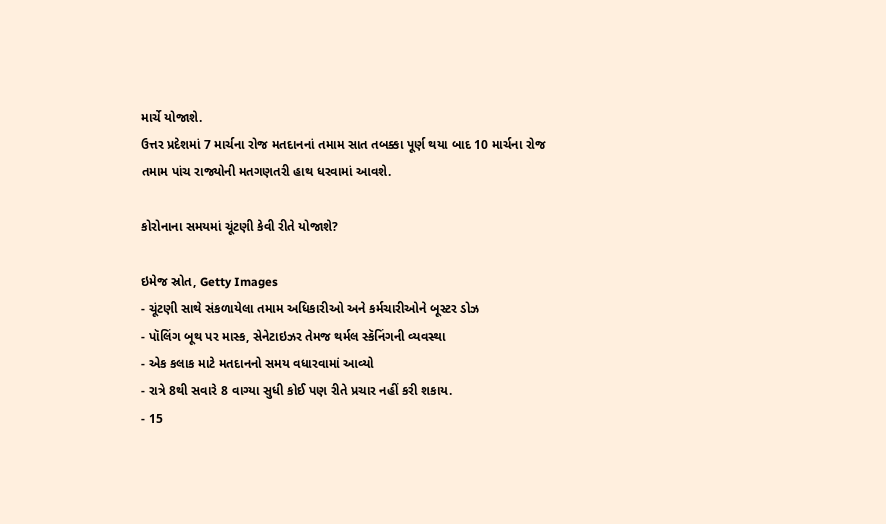માર્ચે યોજાશે.
ઉત્તર પ્રદેશમાં 7 માર્ચના રોજ મતદાનનાં તમામ સાત તબક્કા પૂર્ણ થયા બાદ 10 માર્ચના રોજ તમામ પાંચ રાજ્યોની મતગણતરી હાથ ધરવામાં આવશે.

કોરોનાના સમયમાં ચૂંટણી કેવી રીતે યોજાશે?

ઇમેજ સ્રોત, Getty Images
- ચૂંટણી સાથે સંકળાયેલા તમામ અધિકારીઓ અને કર્મચારીઓને બૂસ્ટર ડોઝ
- પૉલિંગ બૂથ પર માસ્ક, સેનેટાઇઝર તેમજ થર્મલ સ્કૅનિંગની વ્યવસ્થા
- એક કલાક માટે મતદાનનો સમય વધારવામાં આવ્યો
- રાત્રે 8થી સવારે 8 વાગ્યા સુધી કોઈ પણ રીતે પ્રચાર નહીં કરી શકાય.
- 15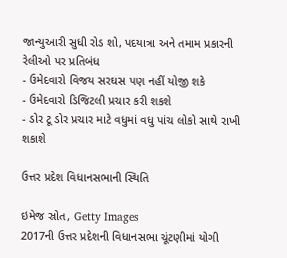જાન્યુઆરી સુધી રોડ શો, પદયાત્રા અને તમામ પ્રકારની રેલીઓ પર પ્રતિબંધ
- ઉમેદવારો વિજય સરઘસ પણ નહીં યોજી શકે
- ઉમેદવારો ડિજિટલી પ્રચાર કરી શકશે
- ડોર ટૂ ડોર પ્રચાર માટે વધુમાં વધુ પાંચ લોકો સાથે રાખી શકાશે

ઉત્તર પ્રદેશ વિધાનસભાની સ્થિતિ

ઇમેજ સ્રોત, Getty Images
2017ની ઉત્તર પ્રદેશની વિધાનસભા ચૂંટણીમાં યોગી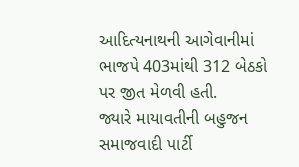આદિત્યનાથની આગેવાનીમાં ભાજપે 403માંથી 312 બેઠકો પર જીત મેળવી હતી.
જ્યારે માયાવતીની બહુજન સમાજવાદી પાર્ટી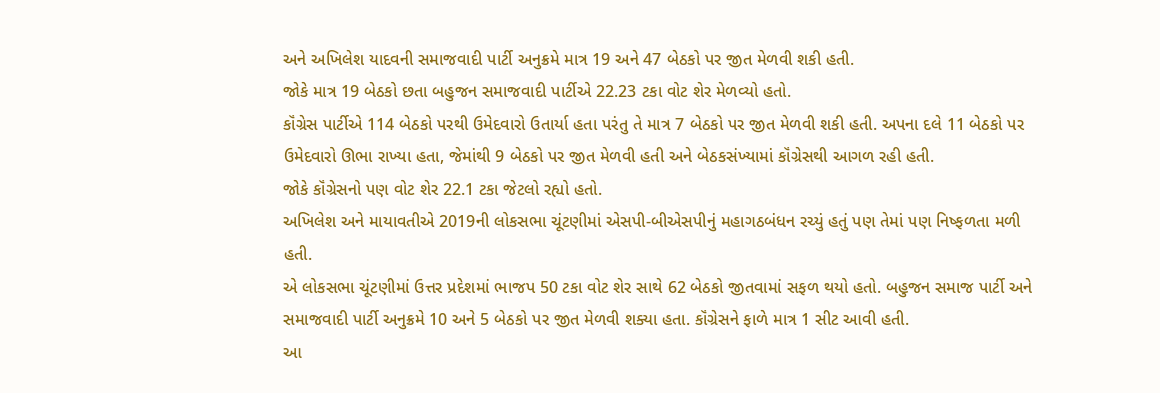અને અખિલેશ યાદવની સમાજવાદી પાર્ટી અનુક્રમે માત્ર 19 અને 47 બેઠકો પર જીત મેળવી શકી હતી.
જોકે માત્ર 19 બેઠકો છતા બહુજન સમાજવાદી પાર્ટીએ 22.23 ટકા વોટ શેર મેળવ્યો હતો.
કૉંગ્રેસ પાર્ટીએ 114 બેઠકો પરથી ઉમેદવારો ઉતાર્યા હતા પરંતુ તે માત્ર 7 બેઠકો પર જીત મેળવી શકી હતી. અપના દલે 11 બેઠકો પર ઉમેદવારો ઊભા રાખ્યા હતા, જેમાંથી 9 બેઠકો પર જીત મેળવી હતી અને બેઠકસંખ્યામાં કૉંગ્રેસથી આગળ રહી હતી.
જોકે કૉંગ્રેસનો પણ વોટ શેર 22.1 ટકા જેટલો રહ્યો હતો.
અખિલેશ અને માયાવતીએ 2019ની લોકસભા ચૂંટણીમાં એસપી-બીએસપીનું મહાગઠબંધન રચ્યું હતું પણ તેમાં પણ નિષ્ફળતા મળી હતી.
એ લોકસભા ચૂંટણીમાં ઉત્તર પ્રદેશમાં ભાજપ 50 ટકા વોટ શેર સાથે 62 બેઠકો જીતવામાં સફળ થયો હતો. બહુજન સમાજ પાર્ટી અને સમાજવાદી પાર્ટી અનુક્રમે 10 અને 5 બેઠકો પર જીત મેળવી શક્યા હતા. કૉંગ્રેસને ફાળે માત્ર 1 સીટ આવી હતી.
આ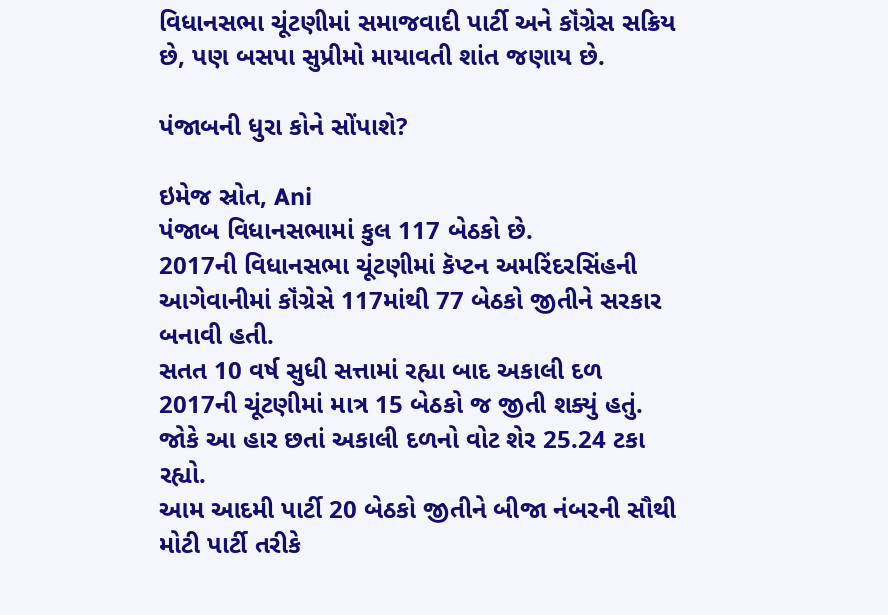વિધાનસભા ચૂંટણીમાં સમાજવાદી પાર્ટી અને કૉંગ્રેસ સક્રિય છે, પણ બસપા સુપ્રીમો માયાવતી શાંત જણાય છે.

પંજાબની ધુરા કોને સોંપાશે?

ઇમેજ સ્રોત, Ani
પંજાબ વિધાનસભામાં કુલ 117 બેઠકો છે.
2017ની વિધાનસભા ચૂંટણીમાં કૅપ્ટન અમરિંદરસિંહની આગેવાનીમાં કૉંગ્રેસે 117માંથી 77 બેઠકો જીતીને સરકાર બનાવી હતી.
સતત 10 વર્ષ સુધી સત્તામાં રહ્યા બાદ અકાલી દળ 2017ની ચૂંટણીમાં માત્ર 15 બેઠકો જ જીતી શક્યું હતું. જોકે આ હાર છતાં અકાલી દળનો વોટ શેર 25.24 ટકા રહ્યો.
આમ આદમી પાર્ટી 20 બેઠકો જીતીને બીજા નંબરની સૌથી મોટી પાર્ટી તરીકે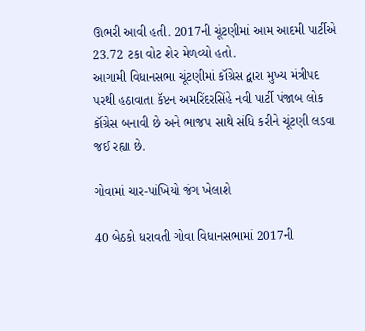ઊભરી આવી હતી. 2017ની ચૂંટણીમાં આમ આદમી પાર્ટીએ 23.72 ટકા વોટ શેર મેળવ્યો હતો.
આગામી વિધાનસભા ચૂંટણીમાં કૉંગ્રેસ દ્વારા મુખ્ય મંત્રીપદ પરથી હઠાવાતા કૅપ્ટન અમરિંદરસિંહે નવી પાર્ટી પંજાબ લોક કૉંગ્રેસ બનાવી છે અને ભાજપ સાથે સંધિ કરીને ચૂંટણી લડવા જઈ રહ્યા છે.

ગોવામાં ચાર-પાંખિયો જંગ ખેલાશે

40 બેઠકો ધરાવતી ગોવા વિધાનસભામાં 2017ની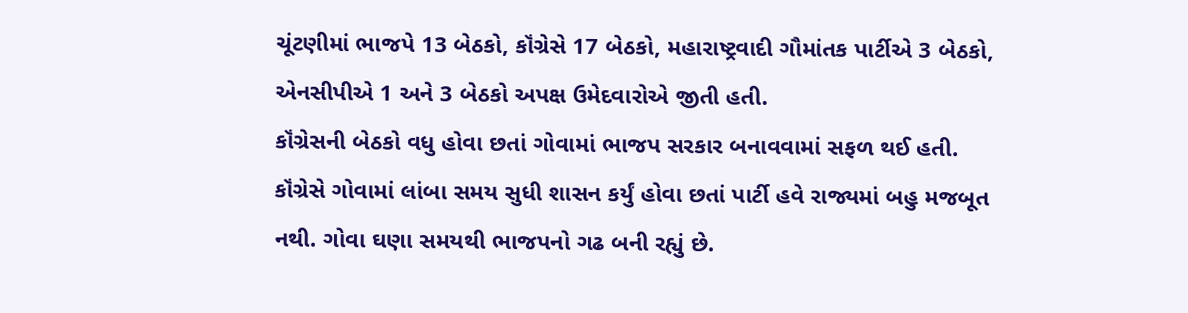ચૂંટણીમાં ભાજપે 13 બેઠકો, કૉંગ્રેસે 17 બેઠકો, મહારાષ્ટ્રવાદી ગૌમાંતક પાર્ટીએ 3 બેઠકો, એનસીપીએ 1 અને 3 બેઠકો અપક્ષ ઉમેદવારોએ જીતી હતી.
કૉંગ્રેસની બેઠકો વધુ હોવા છતાં ગોવામાં ભાજપ સરકાર બનાવવામાં સફળ થઈ હતી.
કૉંગ્રેસે ગોવામાં લાંબા સમય સુધી શાસન કર્યું હોવા છતાં પાર્ટી હવે રાજ્યમાં બહુ મજબૂત નથી. ગોવા ઘણા સમયથી ભાજપનો ગઢ બની રહ્યું છે.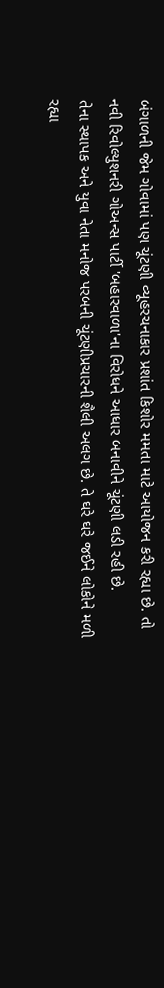બંગાળની જેમ ગોવામાં પણ ચૂંટણી વ્યૂહરચનાકાર પ્રશાંત કિશોર મમતા માટે આયોજન કરી રહ્યા છે. તો નવી રિવોલ્યુશનરી ગોઅન્સ પાર્ટી 'બહારવાળા'ના વિરોધને આધાર બનાવીને ચૂંટણી લડી રહી છે.
તેના સ્થાપક અને યુવા નેતા મનોજ પરબની ચૂંટણીપ્રચારની શૈલી અલગ છે. તે ઘરે ઘરે જઈને લોકોને મળી રહ્યા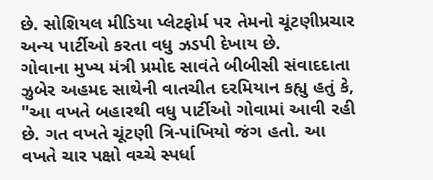છે. સોશિયલ મીડિયા પ્લેટફોર્મ પર તેમનો ચૂંટણીપ્રચાર અન્ય પાર્ટીઓ કરતા વધુ ઝડપી દેખાય છે.
ગોવાના મુખ્ય મંત્રી પ્રમોદ સાવંતે બીબીસી સંવાદદાતા ઝુબેર અહમદ સાથેની વાતચીત દરમિયાન કહ્યુ હતું કે, "આ વખતે બહારથી વધુ પાર્ટીઓ ગોવામાં આવી રહી છે. ગત વખતે ચૂંટણી ત્રિ-પાંખિયો જંગ હતો. આ વખતે ચાર પક્ષો વચ્ચે સ્પર્ધા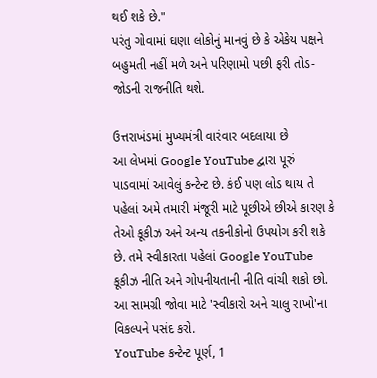થઈ શકે છે."
પરંતુ ગોવામાં ઘણા લોકોનું માનવું છે કે એકેય પક્ષને બહુમતી નહીં મળે અને પરિણામો પછી ફરી તોડ-જોડની રાજનીતિ થશે.

ઉત્તરાખંડમાં મુખ્યમંત્રી વારંવાર બદલાયા છે
આ લેખમાં Google YouTube દ્વારા પૂરું પાડવામાં આવેલું કન્ટેન્ટ છે. કંઈ પણ લોડ થાય તે પહેલાં અમે તમારી મંજૂરી માટે પૂછીએ છીએ કારણ કે તેઓ કૂકીઝ અને અન્ય તકનીકોનો ઉપયોગ કરી શકે છે. તમે સ્વીકારતા પહેલાં Google YouTube કૂકીઝ નીતિ અને ગોપનીયતાની નીતિ વાંચી શકો છો. આ સામગ્રી જોવા માટે 'સ્વીકારો અને ચાલુ રાખો'ના વિકલ્પને પસંદ કરો.
YouTube કન્ટેન્ટ પૂર્ણ, 1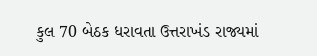કુલ 70 બેઠક ધરાવતા ઉત્તરાખંડ રાજ્યમાં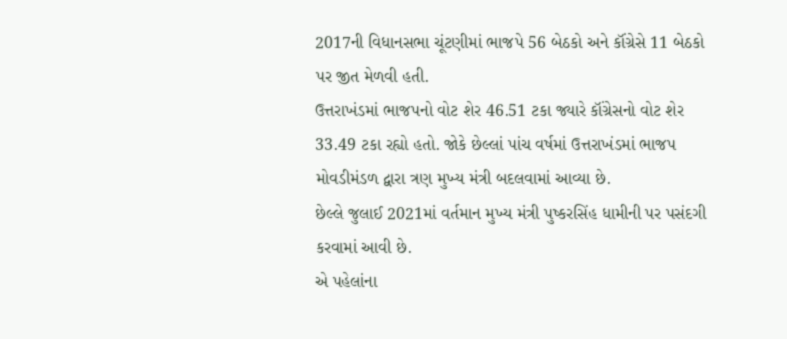2017ની વિધાનસભા ચૂંટણીમાં ભાજપે 56 બેઠકો અને કૉંગ્રેસે 11 બેઠકો પર જીત મેળવી હતી.
ઉત્તરાખંડમાં ભાજપનો વોટ શેર 46.51 ટકા જ્યારે કૉંગ્રેસનો વોટ શેર 33.49 ટકા રહ્યો હતો. જોકે છેલ્લાં પાંચ વર્ષમાં ઉત્તરાખંડમાં ભાજપ મોવડીમંડળ દ્વારા ત્રણ મુખ્ય મંત્રી બદલવામાં આવ્યા છે.
છેલ્લે જુલાઈ 2021માં વર્તમાન મુખ્ય મંત્રી પુષ્કરસિંહ ધામીની પર પસંદગી કરવામાં આવી છે.
એ પહેલાંના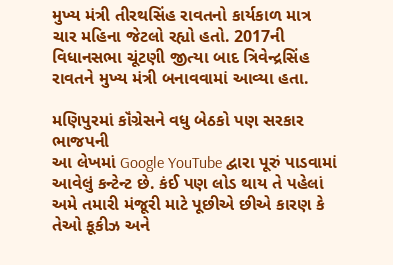મુખ્ય મંત્રી તીરથસિંહ રાવતનો કાર્યકાળ માત્ર ચાર મહિના જેટલો રહ્યો હતો. 2017ની વિધાનસભા ચૂંટણી જીત્યા બાદ ત્રિવેન્દ્રસિંહ રાવતને મુખ્ય મંત્રી બનાવવામાં આવ્યા હતા.

મણિપુરમાં કૉંગ્રેસને વધુ બેઠકો પણ સરકાર ભાજપની
આ લેખમાં Google YouTube દ્વારા પૂરું પાડવામાં આવેલું કન્ટેન્ટ છે. કંઈ પણ લોડ થાય તે પહેલાં અમે તમારી મંજૂરી માટે પૂછીએ છીએ કારણ કે તેઓ કૂકીઝ અને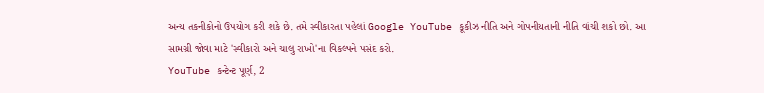અન્ય તકનીકોનો ઉપયોગ કરી શકે છે. તમે સ્વીકારતા પહેલાં Google YouTube કૂકીઝ નીતિ અને ગોપનીયતાની નીતિ વાંચી શકો છો. આ સામગ્રી જોવા માટે 'સ્વીકારો અને ચાલુ રાખો'ના વિકલ્પને પસંદ કરો.
YouTube કન્ટેન્ટ પૂર્ણ, 2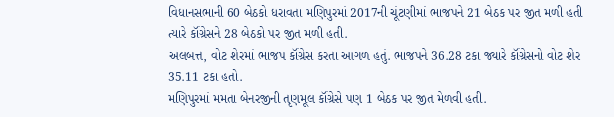વિધાનસભાની 60 બેઠકો ધરાવતા મણિપુરમાં 2017ની ચૂંટણીમાં ભાજપને 21 બેઠક પર જીત મળી હતી ત્યારે કૉંગ્રેસને 28 બેઠકો પર જીત મળી હતી.
અલબત્ત, વોટ શેરમાં ભાજપ કૉંગ્રેસ કરતા આગળ હતું. ભાજપને 36.28 ટકા જ્યારે કૉંગ્રેસનો વોટ શેર 35.11 ટકા હતો.
મણિપુરમાં મમતા બેનરજીની તૃણમૂલ કૉંગ્રેસે પણ 1 બેઠક પર જીત મેળવી હતી.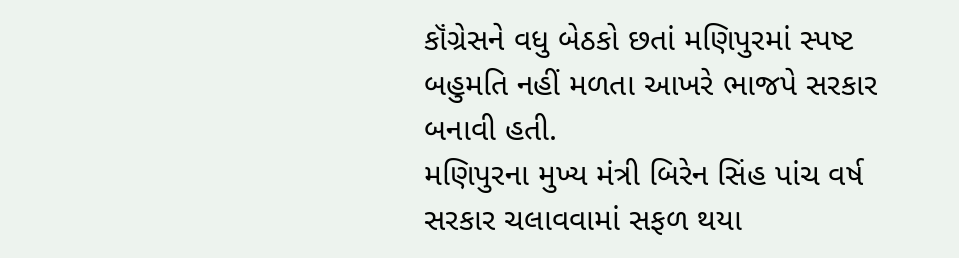કૉંગ્રેસને વધુ બેઠકો છતાં મણિપુરમાં સ્પષ્ટ બહુમતિ નહીં મળતા આખરે ભાજપે સરકાર બનાવી હતી.
મણિપુરના મુખ્ય મંત્રી બિરેન સિંહ પાંચ વર્ષ સરકાર ચલાવવામાં સફળ થયા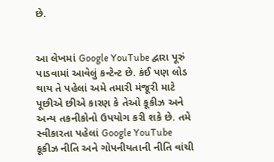છે.


આ લેખમાં Google YouTube દ્વારા પૂરું પાડવામાં આવેલું કન્ટેન્ટ છે. કંઈ પણ લોડ થાય તે પહેલાં અમે તમારી મંજૂરી માટે પૂછીએ છીએ કારણ કે તેઓ કૂકીઝ અને અન્ય તકનીકોનો ઉપયોગ કરી શકે છે. તમે સ્વીકારતા પહેલાં Google YouTube કૂકીઝ નીતિ અને ગોપનીયતાની નીતિ વાંચી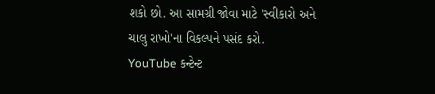શકો છો. આ સામગ્રી જોવા માટે 'સ્વીકારો અને ચાલુ રાખો'ના વિકલ્પને પસંદ કરો.
YouTube કન્ટેન્ટ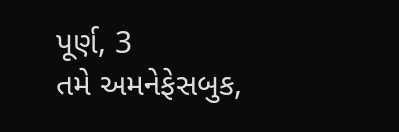પૂર્ણ, 3
તમે અમનેફેસબુક,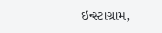ઇન્સ્ટાગ્રામ,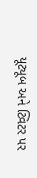યૂટ્યૂબ અને ટ્વિટર પર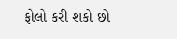ફોલો કરી શકો છો